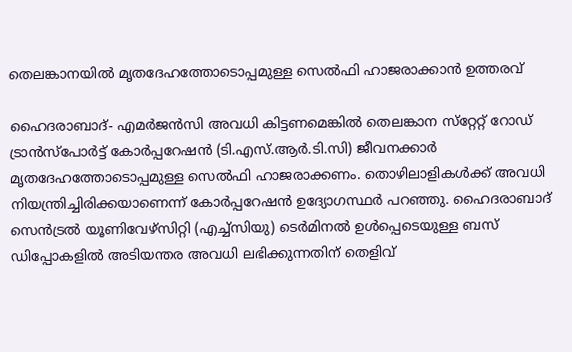തെലങ്കാനയില്‍ മൃതദേഹത്തോടൊപ്പമുള്ള സെല്‍ഫി ഹാജരാക്കാന്‍ ഉത്തരവ്

ഹൈദരാബാദ്- എമര്‍ജന്‍സി അവധി കിട്ടണമെങ്കില്‍ തെലങ്കാന സ്‌റ്റേറ്റ് റോഡ് ട്രാന്‍സ്‌പോര്‍ട്ട് കോര്‍പ്പറേഷന്‍ (ടി.എസ്.ആര്‍.ടി.സി) ജീവനക്കാര്‍ മൃതദേഹത്തോടൊപ്പമുള്ള സെല്‍ഫി ഹാജരാക്കണം. തൊഴിലാളികള്‍ക്ക് അവധി നിയന്ത്രിച്ചിരിക്കയാണെന്ന് കോര്‍പ്പറേഷന്‍ ഉദ്യോഗസ്ഥര്‍ പറഞ്ഞു. ഹൈദരാബാദ് സെന്‍ട്രല്‍ യൂണിവേഴ്‌സിറ്റി (എച്ച്‌സിയു) ടെര്‍മിനല്‍ ഉള്‍പ്പെടെയുള്ള ബസ് ഡിപ്പോകളില്‍ അടിയന്തര അവധി ലഭിക്കുന്നതിന് തെളിവ്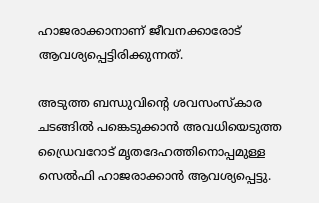ഹാജരാക്കാനാണ് ജീവനക്കാരോട് ആവശ്യപ്പെട്ടിരിക്കുന്നത്.

അടുത്ത ബന്ധുവിന്റെ ശവസംസ്‌കാര ചടങ്ങില്‍ പങ്കെടുക്കാന്‍ അവധിയെടുത്ത ഡ്രൈവറോട് മൃതദേഹത്തിനൊപ്പമുള്ള സെല്‍ഫി ഹാജരാക്കാന്‍ ആവശ്യപ്പെട്ടു.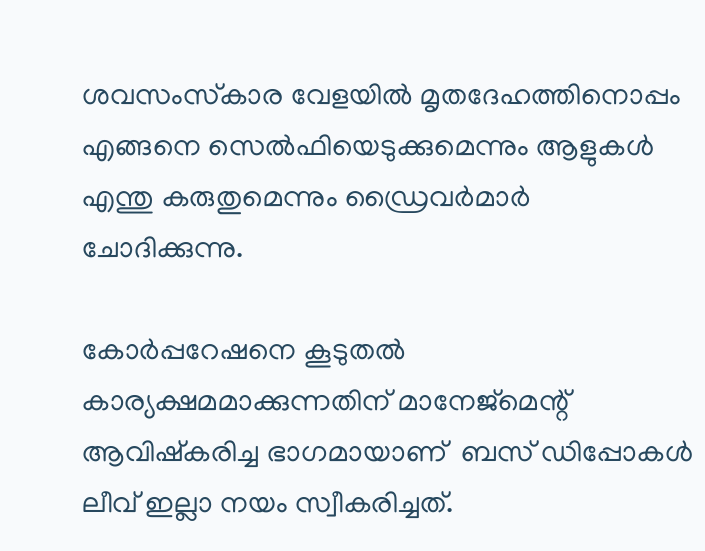ശവസംസ്‌കാര വേളയില്‍ മൃതദേഹത്തിനൊപ്പം എങ്ങനെ സെല്‍ഫിയെടുക്കുമെന്നും ആളുകള്‍ എന്തു കരുതുമെന്നും ഡ്രൈവര്‍മാര്‍  ചോദിക്കുന്നു.

കോര്‍പ്പറേഷനെ കൂടുതല്‍ കാര്യക്ഷമമാക്കുന്നതിന് മാനേജ്‌മെന്റ് ആവിഷ്‌കരിച്ച ഭാഗമായാണ്  ബസ് ഡിപ്പോകള്‍ ലീവ് ഇല്ലാ നയം സ്വീകരിച്ചത്.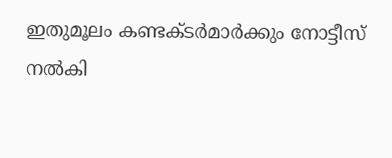ഇതുമൂലം കണ്ടക്ടര്‍മാര്‍ക്കും നോട്ടീസ് നല്‍കി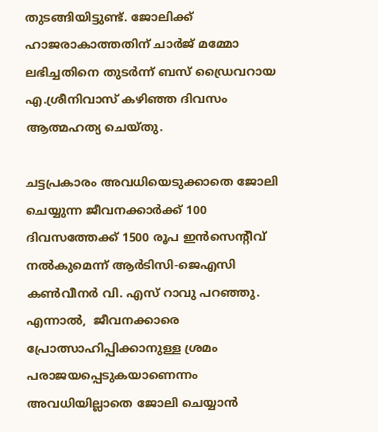തുടങ്ങിയിട്ടുണ്ട്. ജോലിക്ക് ഹാജരാകാത്തതിന് ചാര്‍ജ് മമ്മോ ലഭിച്ചതിനെ തുടര്‍ന്ന് ബസ് ഡ്രൈവറായ എ.ശ്രീനിവാസ് കഴിഞ്ഞ ദിവസം  ആത്മഹത്യ ചെയ്തു.

ചട്ടപ്രകാരം അവധിയെടുക്കാതെ ജോലി ചെയ്യുന്ന ജീവനക്കാര്‍ക്ക് 100 ദിവസത്തേക്ക് 1500 രൂപ ഇന്‍സെന്റീവ് നല്‍കുമെന്ന് ആര്‍ടിസി-ജെഎസി കണ്‍വീനര്‍ വി. എസ് റാവു പറഞ്ഞു. എന്നാല്‍,  ജീവനക്കാരെ പ്രോത്സാഹിപ്പിക്കാനുള്ള ശ്രമം പരാജയപ്പെടുകയാണെന്നം അവധിയില്ലാതെ ജോലി ചെയ്യാന്‍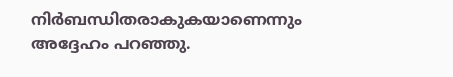നിര്‍ബന്ധിതരാകുകയാണെന്നും അദ്ദേഹം പറഞ്ഞു.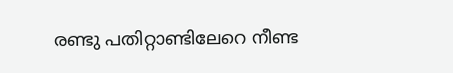രണ്ടു പതിറ്റാണ്ടിലേറെ നീണ്ട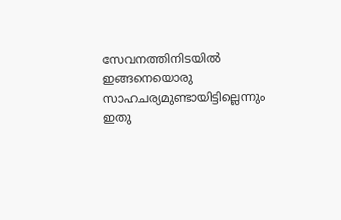സേവനത്തിനിടയില്‍ ഇങ്ങനെയൊരു സാഹചര്യമുണ്ടായിട്ടില്ലെന്നും ഇതു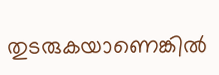തുടരുകയാണെങ്കില്‍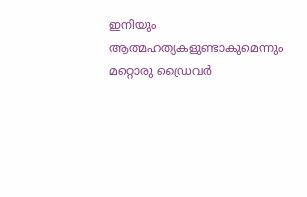ഇനിയും ആത്മഹത്യകളുണ്ടാകുമെന്നും  മറ്റൊരു ഡ്രൈവര്‍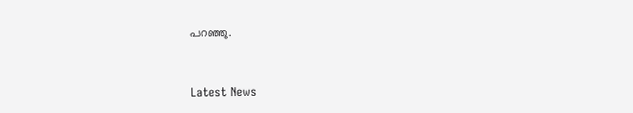പറഞ്ഞു.



Latest News